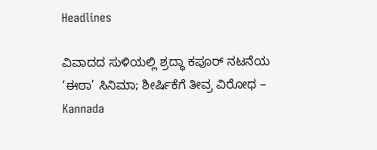Headlines

ವಿವಾದದ ಸುಳಿಯಲ್ಲಿ ಶ್ರದ್ಧಾ ಕಪೂರ್ ನಟನೆಯ ‘ಈಠಾ’ ಸಿನಿಮಾ; ಶೀರ್ಷಿಕೆಗೆ ತೀವ್ರ ವಿರೋಧ – Kannada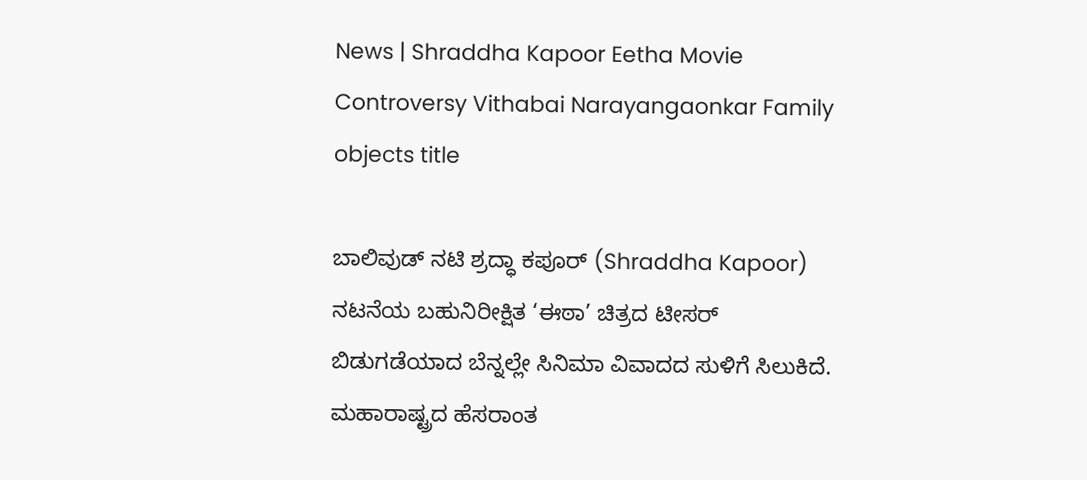News | Shraddha Kapoor Eetha Movie Controversy Vithabai Narayangaonkar Family objects title

ಬಾಲಿವುಡ್ ನಟಿ ಶ್ರದ್ಧಾ ಕಪೂರ್ (Shraddha Kapoor) ನಟನೆಯ ಬಹುನಿರೀಕ್ಷಿತ ‘ಈಠಾ’ ಚಿತ್ರದ ಟೀಸರ್ ಬಿಡುಗಡೆಯಾದ ಬೆನ್ನಲ್ಲೇ ಸಿನಿಮಾ ವಿವಾದದ ಸುಳಿಗೆ ಸಿಲುಕಿದೆ. ಮಹಾರಾಷ್ಟ್ರದ ಹೆಸರಾಂತ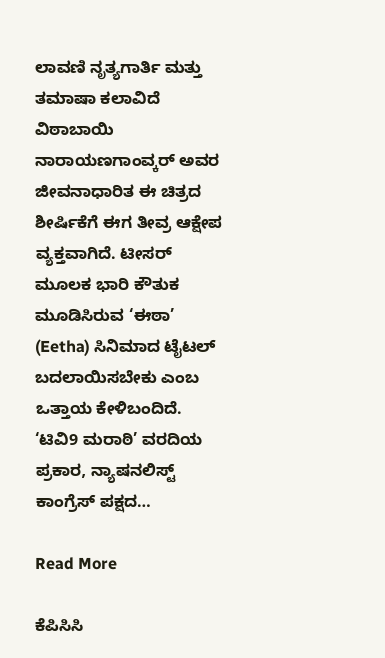ಲಾವಣಿ ನೃತ್ಯಗಾರ್ತಿ ಮತ್ತು ತಮಾಷಾ ಕಲಾವಿದೆ ವಿಠಾಬಾಯಿ ನಾರಾಯಣಗಾಂವ್ಕರ್ ಅವರ ಜೀವನಾಧಾರಿತ ಈ ಚಿತ್ರದ ಶೀರ್ಷಿಕೆಗೆ ಈಗ ತೀವ್ರ ಆಕ್ಷೇಪ ವ್ಯಕ್ತವಾಗಿದೆ. ಟೀಸರ್ ಮೂಲಕ ಭಾರಿ ಕೌತುಕ ಮೂಡಿಸಿರುವ ‘ಈಠಾ’ (Eetha) ಸಿನಿಮಾದ ಟೈಟಲ್ ಬದಲಾಯಿಸಬೇಕು ಎಂಬ ಒತ್ತಾಯ ಕೇಳಿಬಂದಿದೆ. ‘ಟಿವಿ9 ಮರಾಠಿ’ ವರದಿಯ ಪ್ರಕಾರ, ನ್ಯಾಷನಲಿಸ್ಟ್ ಕಾಂಗ್ರೆಸ್ ಪಕ್ಷದ…

Read More

ಕೆಪಿಸಿಸಿ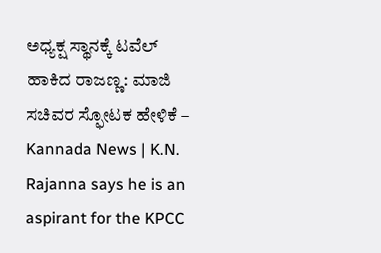ಅಧ್ಯಕ್ಷ ಸ್ಥಾನಕ್ಕೆ ಟವೆಲ್ ಹಾಕಿದ ರಾಜಣ್ಣ: ಮಾಜಿ ಸಚಿವರ ಸ್ಫೋಟಕ ಹೇಳಿಕೆ – Kannada News | K.N. Rajanna says he is an aspirant for the KPCC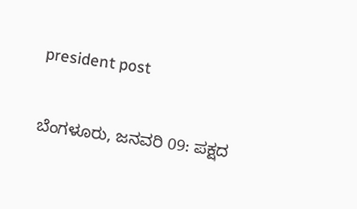president post

ಬೆಂಗಳೂರು, ಜನವರಿ 09: ಪಕ್ಷದ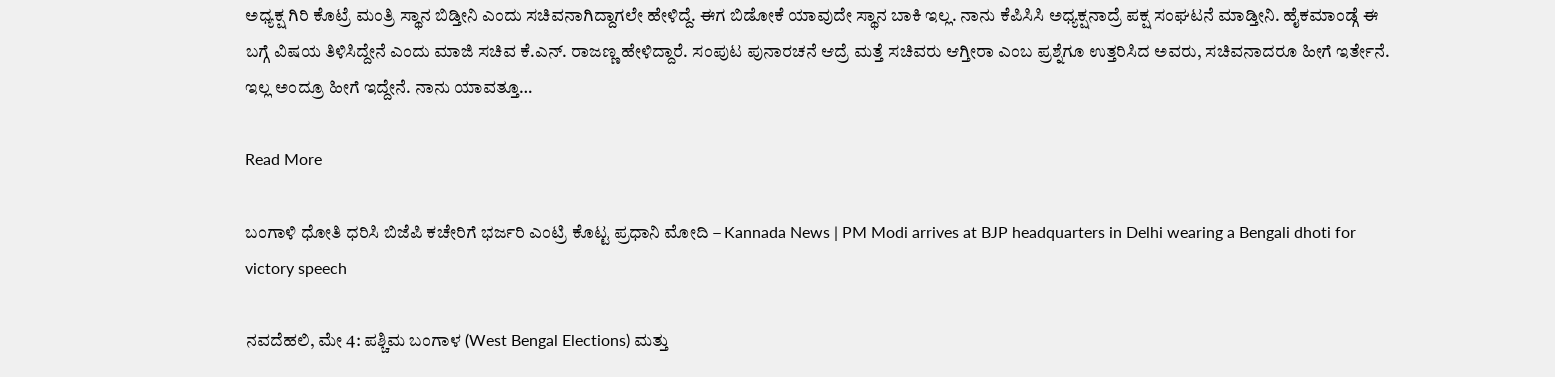ಅಧ್ಯಕ್ಷ ಗಿರಿ ಕೊಟ್ರೆ ಮಂತ್ರಿ ಸ್ಥಾನ ಬಿಡ್ತೀನಿ ಎಂದು ಸಚಿವನಾಗಿದ್ದಾಗಲೇ ಹೇಳಿದ್ದೆ. ಈಗ ಬಿಡೋಕೆ ಯಾವುದೇ ಸ್ಥಾನ ಬಾಕಿ ಇಲ್ಲ. ನಾನು ಕೆಪಿಸಿಸಿ ಅಧ್ಯಕ್ಷನಾದ್ರೆ ಪಕ್ಷ ಸಂಘಟನೆ ಮಾಡ್ತೀನಿ. ಹೈಕಮಾಂಡ್ಗೆ ಈ ಬಗ್ಗೆ ವಿಷಯ ತಿಳಿಸಿದ್ದೇನೆ ಎಂದು ಮಾಜಿ ಸಚಿವ ಕೆ.ಎನ್. ರಾಜಣ್ಣ ಹೇಳಿದ್ದಾರೆ. ಸಂಪುಟ ಪುನಾರಚನೆ ಆದ್ರೆ ಮತ್ತೆ ಸಚಿವರು ಆಗ್ತೀರಾ ಎಂಬ ಪ್ರಶ್ನೆಗೂ ಉತ್ತರಿಸಿದ ಅವರು, ಸಚಿವನಾದರೂ ಹೀಗೆ ಇರ್ತೇನೆ. ಇಲ್ಲ ಅಂದ್ರೂ ಹೀಗೆ ಇದ್ದೇನೆ. ನಾನು ಯಾವತ್ತೂ…

Read More

ಬಂಗಾಳಿ ಧೋತಿ ಧರಿಸಿ ಬಿಜೆಪಿ ಕಚೇರಿಗೆ ಭರ್ಜರಿ ಎಂಟ್ರಿ ಕೊಟ್ಟ ಪ್ರಧಾನಿ ಮೋದಿ – Kannada News | PM Modi arrives at BJP headquarters in Delhi wearing a Bengali dhoti for victory speech

ನವದೆಹಲಿ, ಮೇ 4: ಪಶ್ಚಿಮ ಬಂಗಾಳ (West Bengal Elections) ಮತ್ತು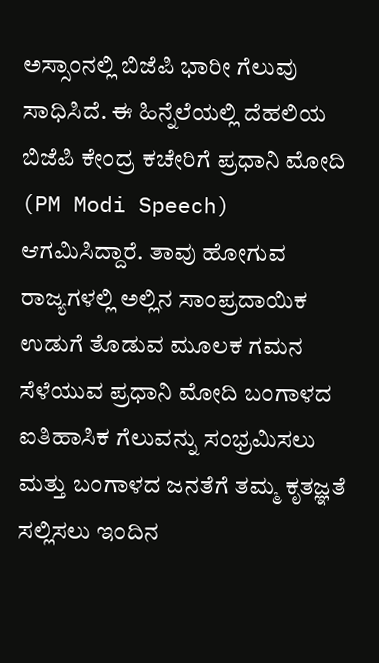ಅಸ್ಸಾಂನಲ್ಲಿ ಬಿಜೆಪಿ ಭಾರೀ ಗೆಲುವು ಸಾಧಿಸಿದೆ. ಈ ಹಿನ್ನೆಲೆಯಲ್ಲಿ ದೆಹಲಿಯ ಬಿಜೆಪಿ ಕೇಂದ್ರ ಕಚೇರಿಗೆ ಪ್ರಧಾನಿ ಮೋದಿ (PM Modi Speech) ಆಗಮಿಸಿದ್ದಾರೆ. ತಾವು ಹೋಗುವ ರಾಜ್ಯಗಳಲ್ಲಿ ಅಲ್ಲಿನ ಸಾಂಪ್ರದಾಯಿಕ ಉಡುಗೆ ತೊಡುವ ಮೂಲಕ ಗಮನ ಸೆಳೆಯುವ ಪ್ರಧಾನಿ ಮೋದಿ ಬಂಗಾಳದ ಐತಿಹಾಸಿಕ ಗೆಲುವನ್ನು ಸಂಭ್ರಮಿಸಲು ಮತ್ತು ಬಂಗಾಳದ ಜನತೆಗೆ ತಮ್ಮ ಕೃತಜ್ಞತೆ ಸಲ್ಲಿಸಲು ಇಂದಿನ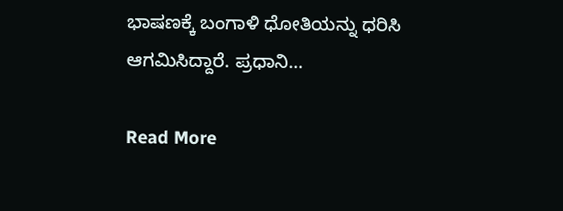ಭಾಷಣಕ್ಕೆ ಬಂಗಾಳಿ ಧೋತಿಯನ್ನು ಧರಿಸಿ ಆಗಮಿಸಿದ್ದಾರೆ. ಪ್ರಧಾನಿ…

Read More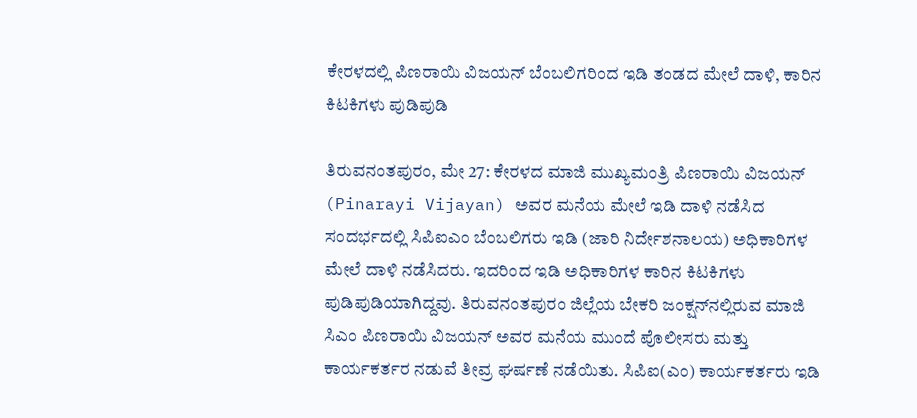ಕೇರಳದಲ್ಲಿ ಪಿಣರಾಯಿ ವಿಜಯನ್ ಬೆಂಬಲಿಗರಿಂದ ಇಡಿ ತಂಡದ ಮೇಲೆ ದಾಳಿ, ಕಾರಿನ ಕಿಟಕಿಗಳು ಪುಡಿಪುಡಿ

ತಿರುವನಂತಪುರಂ, ಮೇ 27: ಕೇರಳದ ಮಾಜಿ ಮುಖ್ಯಮಂತ್ರಿ ಪಿಣರಾಯಿ ವಿಜಯನ್ (Pinarayi Vijayan) ಅವರ ಮನೆಯ ಮೇಲೆ ಇಡಿ ದಾಳಿ ನಡೆಸಿದ ಸಂದರ್ಭದಲ್ಲಿ ಸಿಪಿಐಎಂ ಬೆಂಬಲಿಗರು ಇಡಿ (ಜಾರಿ ನಿರ್ದೇಶನಾಲಯ) ಅಧಿಕಾರಿಗಳ ಮೇಲೆ ದಾಳಿ ನಡೆಸಿದರು. ಇದರಿಂದ ಇಡಿ ಅಧಿಕಾರಿಗಳ ಕಾರಿನ ಕಿಟಕಿಗಳು ಪುಡಿಪುಡಿಯಾಗಿದ್ದವು. ತಿರುವನಂತಪುರಂ ಜಿಲ್ಲೆಯ ಬೇಕರಿ ಜಂಕ್ಷನ್‌ನಲ್ಲಿರುವ ಮಾಜಿ ಸಿಎಂ ಪಿಣರಾಯಿ ವಿಜಯನ್ ಅವರ ಮನೆಯ ಮುಂದೆ ಪೊಲೀಸರು ಮತ್ತು ಕಾರ್ಯಕರ್ತರ ನಡುವೆ ತೀವ್ರ ಘರ್ಷಣೆ ನಡೆಯಿತು. ಸಿಪಿಐ(ಎಂ) ಕಾರ್ಯಕರ್ತರು ಇಡಿ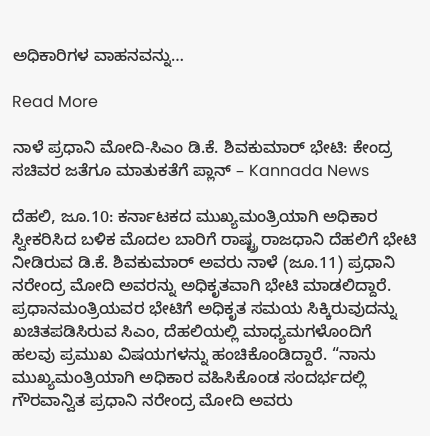ಅಧಿಕಾರಿಗಳ ವಾಹನವನ್ನು…

Read More

ನಾಳೆ ಪ್ರಧಾನಿ ಮೋದಿ-ಸಿಎಂ ಡಿ.ಕೆ. ಶಿವಕುಮಾರ್ ಭೇಟಿ: ಕೇಂದ್ರ ಸಚಿವರ ಜತೆಗೂ ಮಾತುಕತೆಗೆ ಪ್ಲಾನ್ – Kannada News

ದೆಹಲಿ, ಜೂ.10: ಕರ್ನಾಟಕದ ಮುಖ್ಯಮಂತ್ರಿಯಾಗಿ ಅಧಿಕಾರ ಸ್ವೀಕರಿಸಿದ ಬಳಿಕ ಮೊದಲ ಬಾರಿಗೆ ರಾಷ್ಟ್ರ ರಾಜಧಾನಿ ದೆಹಲಿಗೆ ಭೇಟಿ ನೀಡಿರುವ ಡಿ.ಕೆ. ಶಿವಕುಮಾರ್ ಅವರು ನಾಳೆ (ಜೂ.11) ಪ್ರಧಾನಿ ನರೇಂದ್ರ ಮೋದಿ ಅವರನ್ನು ಅಧಿಕೃತವಾಗಿ ಭೇಟಿ ಮಾಡಲಿದ್ದಾರೆ. ಪ್ರಧಾನಮಂತ್ರಿಯವರ ಭೇಟಿಗೆ ಅಧಿಕೃತ ಸಮಯ ಸಿಕ್ಕಿರುವುದನ್ನು ಖಚಿತಪಡಿಸಿರುವ ಸಿಎಂ, ದೆಹಲಿಯಲ್ಲಿ ಮಾಧ್ಯಮಗಳೊಂದಿಗೆ ಹಲವು ಪ್ರಮುಖ ವಿಷಯಗಳನ್ನು ಹಂಚಿಕೊಂಡಿದ್ದಾರೆ. “ನಾನು ಮುಖ್ಯಮಂತ್ರಿಯಾಗಿ ಅಧಿಕಾರ ವಹಿಸಿಕೊಂಡ ಸಂದರ್ಭದಲ್ಲಿ ಗೌರವಾನ್ವಿತ ಪ್ರಧಾನಿ ನರೇಂದ್ರ ಮೋದಿ ಅವರು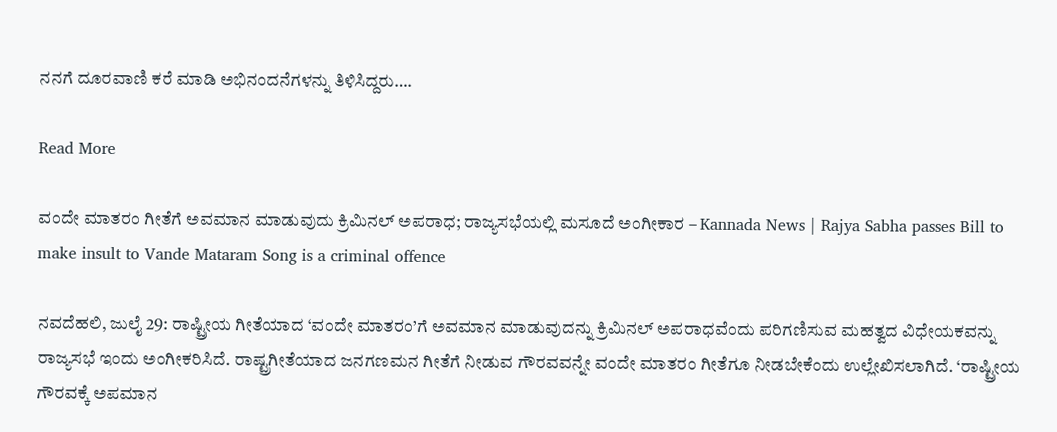ನನಗೆ ದೂರವಾಣಿ ಕರೆ ಮಾಡಿ ಅಭಿನಂದನೆಗಳನ್ನು ತಿಳಿಸಿದ್ದರು….

Read More

ವಂದೇ ಮಾತರಂ ಗೀತೆಗೆ ಅವಮಾನ ಮಾಡುವುದು ಕ್ರಿಮಿನಲ್ ಅಪರಾಧ; ರಾಜ್ಯಸಭೆಯಲ್ಲಿ ಮಸೂದೆ ಅಂಗೀಕಾರ – Kannada News | Rajya Sabha passes Bill to make insult to Vande Mataram Song is a criminal offence

ನವದೆಹಲಿ, ಜುಲೈ 29: ರಾಷ್ಟ್ರೀಯ ಗೀತೆಯಾದ ‘ವಂದೇ ಮಾತರಂ’ಗೆ ಅವಮಾನ ಮಾಡುವುದನ್ನು ಕ್ರಿಮಿನಲ್ ಅಪರಾಧವೆಂದು ಪರಿಗಣಿಸುವ ಮಹತ್ವದ ವಿಧೇಯಕವನ್ನು ರಾಜ್ಯಸಭೆ ಇಂದು ಅಂಗೀಕರಿಸಿದೆ. ರಾಷ್ಟ್ರಗೀತೆಯಾದ ಜನಗಣಮನ ಗೀತೆಗೆ ನೀಡುವ ಗೌರವವನ್ನೇ ವಂದೇ ಮಾತರಂ ಗೀತೆಗೂ ನೀಡಬೇಕೆಂದು ಉಲ್ಲೇಖಿಸಲಾಗಿದೆ. ‘ರಾಷ್ಟ್ರೀಯ ಗೌರವಕ್ಕೆ ಅಪಮಾನ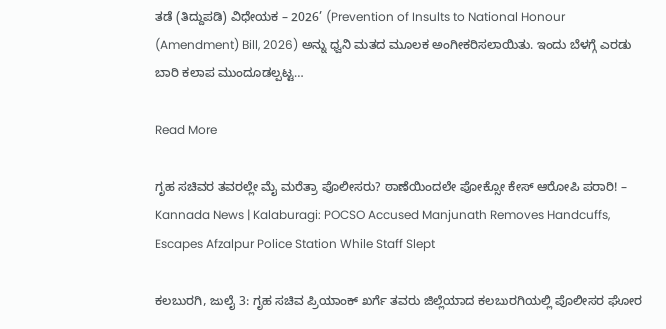ತಡೆ (ತಿದ್ದುಪಡಿ) ವಿಧೇಯಕ – 2026’ (Prevention of Insults to National Honour (Amendment) Bill, 2026) ಅನ್ನು ಧ್ವನಿ ಮತದ ಮೂಲಕ ಅಂಗೀಕರಿಸಲಾಯಿತು. ಇಂದು ಬೆಳಗ್ಗೆ ಎರಡು ಬಾರಿ ಕಲಾಪ ಮುಂದೂಡಲ್ಪಟ್ಟ…

Read More

ಗೃಹ ಸಚಿವರ ತವರಲ್ಲೇ ಮೈ ಮರೆತ್ರಾ ಪೊಲೀಸರು? ಠಾಣೆಯಿಂದಲೇ ಪೋಕ್ಸೋ ಕೇಸ್ ಆರೋಪಿ ಪರಾರಿ! – Kannada News | Kalaburagi: POCSO Accused Manjunath Removes Handcuffs, Escapes Afzalpur Police Station While Staff Slept

ಕಲಬುರಗಿ, ಜುಲೈ 3: ಗೃಹ ಸಚಿವ ಪ್ರಿಯಾಂಕ್ ಖರ್ಗೆ ತವರು ಜಿಲ್ಲೆಯಾದ ಕಲಬುರಗಿಯಲ್ಲಿ ಪೊಲೀಸರ ಘೋರ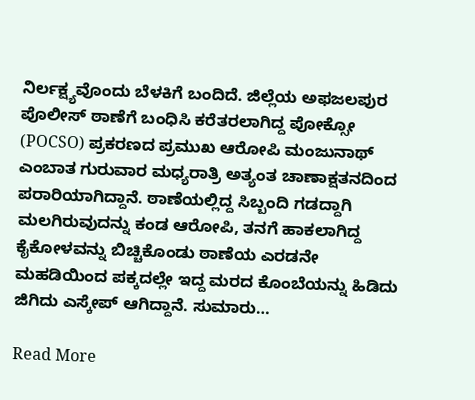ನಿರ್ಲಕ್ಷ್ಯವೊಂದು ಬೆಳಕಿಗೆ ಬಂದಿದೆ. ಜಿಲ್ಲೆಯ ಅಫಜಲಪುರ ಪೊಲೀಸ್ ಠಾಣೆಗೆ ಬಂಧಿಸಿ ಕರೆತರಲಾಗಿದ್ದ ಪೋಕ್ಸೋ (POCSO) ಪ್ರಕರಣದ ಪ್ರಮುಖ ಆರೋಪಿ ಮಂಜುನಾಥ್ ಎಂಬಾತ ಗುರುವಾರ ಮಧ್ಯರಾತ್ರಿ ಅತ್ಯಂತ ಚಾಣಾಕ್ಷತನದಿಂದ ಪರಾರಿಯಾಗಿದ್ದಾನೆ. ಠಾಣೆಯಲ್ಲಿದ್ದ ಸಿಬ್ಬಂದಿ ಗಡದ್ದಾಗಿ ಮಲಗಿರುವುದನ್ನು ಕಂಡ ಆರೋಪಿ, ತನಗೆ ಹಾಕಲಾಗಿದ್ದ ಕೈಕೋಳವನ್ನು ಬಿಚ್ಚಿಕೊಂಡು ಠಾಣೆಯ ಎರಡನೇ ಮಹಡಿಯಿಂದ ಪಕ್ಕದಲ್ಲೇ ಇದ್ದ ಮರದ ಕೊಂಬೆಯನ್ನು ಹಿಡಿದು ಜಿಗಿದು ಎಸ್ಕೇಪ್ ಆಗಿದ್ದಾನೆ. ಸುಮಾರು…

Read More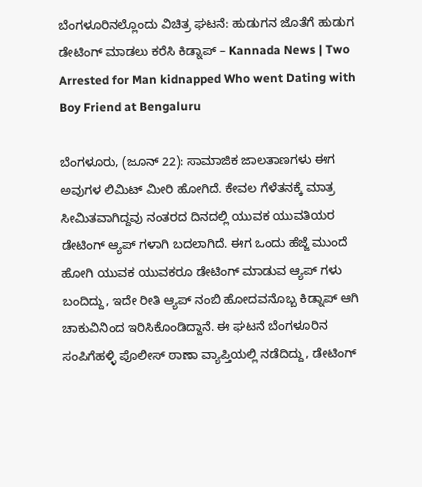ಬೆಂಗಳೂರಿನಲ್ಲೊಂದು ವಿಚಿತ್ರ ಘಟನೆ: ಹುಡುಗನ ಜೊತೆಗೆ ಹುಡುಗ ಡೇಟಿಂಗ್ ಮಾಡಲು ಕರೆಸಿ ಕಿಡ್ನಾಪ್ – Kannada News | Two Arrested for Man kidnapped Who went Dating with Boy Friend at Bengaluru

ಬೆಂಗಳೂರು, (ಜೂನ್ 22): ಸಾಮಾಜಿಕ ಜಾಲತಾಣಗಳು ಈಗ ಅವುಗಳ ಲಿಮಿಟ್ ಮೀರಿ ಹೋಗಿದೆ. ಕೇವಲ ಗೆಳೆತನಕ್ಕೆ ಮಾತ್ರ ಸೀಮಿತವಾಗಿದ್ದವು ನಂತರದ ದಿನದಲ್ಲಿ ಯುವಕ ಯುವತಿಯರ ಡೇಟಿಂಗ್ ಆ್ಯಪ್ ಗಳಾಗಿ ಬದಲಾಗಿದೆ. ಈಗ ಒಂದು ಹೆಜ್ಜೆ ಮುಂದೆ ಹೋಗಿ ಯುವಕ ಯುವಕರೂ ಡೇಟಿಂಗ್ ಮಾಡುವ ಆ್ಯಪ್ ಗಳು ಬಂದಿದ್ದು, ಇದೇ ರೀತಿ ಆ್ಯಪ್ ನಂಬಿ ಹೋದವನೊಬ್ಬ ಕಿಡ್ನಾಪ್ ಆಗಿ ಚಾಕುವಿನಿಂದ ಇರಿಸಿಕೊಂಡಿದ್ದಾನೆ. ಈ ಘಟನೆ ಬೆಂಗಳೂರಿನ ಸಂಪಿಗೆಹಳ್ಳಿ ಪೊಲೀಸ್ ಠಾಣಾ ವ್ಯಾಪ್ತಿಯಲ್ಲಿ ನಡೆದಿದ್ದು, ಡೇಟಿಂಗ್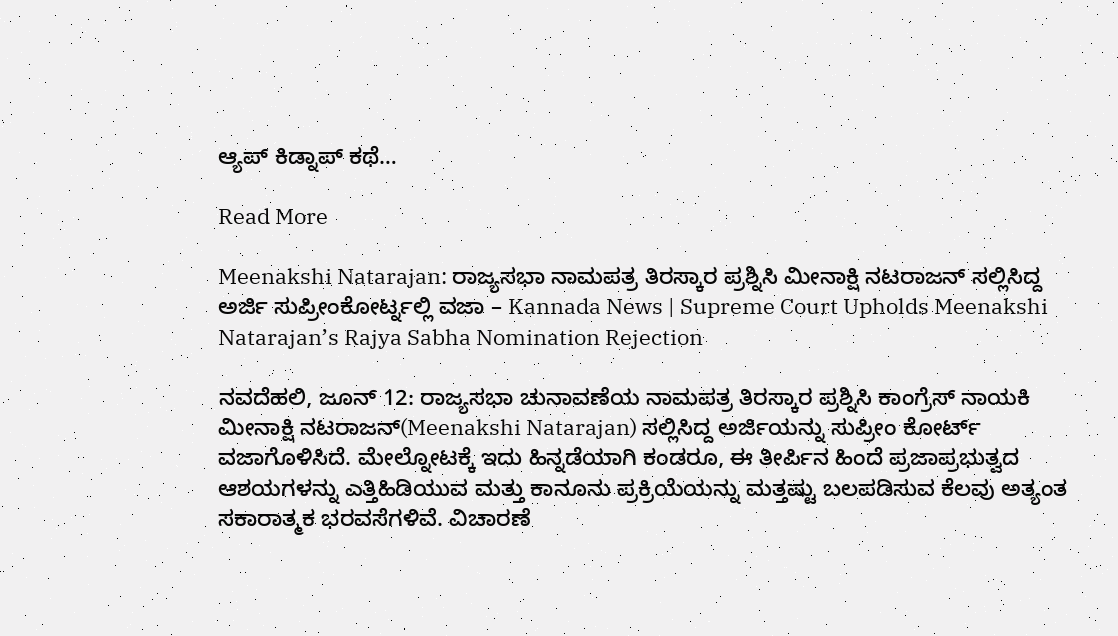ಆ್ಯಪ್ ಕಿಡ್ನಾಪ್ ಕಥೆ…

Read More

Meenakshi Natarajan: ರಾಜ್ಯಸಭಾ ನಾಮಪತ್ರ ತಿರಸ್ಕಾರ ಪ್ರಶ್ನಿಸಿ ಮೀನಾಕ್ಷಿ ನಟರಾಜನ್ ಸಲ್ಲಿಸಿದ್ದ ಅರ್ಜಿ ಸುಪ್ರೀಂಕೋರ್ಟ್ನಲ್ಲಿ ವಜಾ – Kannada News | Supreme Court Upholds Meenakshi Natarajan’s Rajya Sabha Nomination Rejection

ನವದೆಹಲಿ, ಜೂನ್ 12: ರಾಜ್ಯಸಭಾ ಚುನಾವಣೆಯ ನಾಮಪತ್ರ ತಿರಸ್ಕಾರ ಪ್ರಶ್ನಿಸಿ ಕಾಂಗ್ರೆಸ್ ನಾಯಕಿ ಮೀನಾಕ್ಷಿ ನಟರಾಜನ್(Meenakshi Natarajan) ಸಲ್ಲಿಸಿದ್ದ ಅರ್ಜಿಯನ್ನು ಸುಪ್ರೀಂ ಕೋರ್ಟ್ ವಜಾಗೊಳಿಸಿದೆ. ಮೇಲ್ನೋಟಕ್ಕೆ ಇದು ಹಿನ್ನಡೆಯಾಗಿ ಕಂಡರೂ, ಈ ತೀರ್ಪಿನ ಹಿಂದೆ ಪ್ರಜಾಪ್ರಭುತ್ವದ ಆಶಯಗಳನ್ನು ಎತ್ತಿಹಿಡಿಯುವ ಮತ್ತು ಕಾನೂನು ಪ್ರಕ್ರಿಯೆಯನ್ನು ಮತ್ತಷ್ಟು ಬಲಪಡಿಸುವ ಕೆಲವು ಅತ್ಯಂತ ಸಕಾರಾತ್ಮಕ ಭರವಸೆಗಳಿವೆ. ವಿಚಾರಣೆ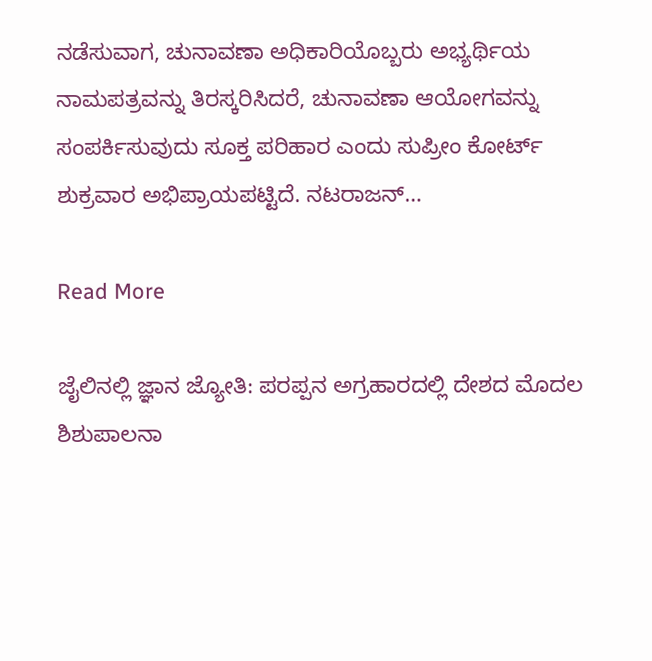ನಡೆಸುವಾಗ, ಚುನಾವಣಾ ಅಧಿಕಾರಿಯೊಬ್ಬರು ಅಭ್ಯರ್ಥಿಯ ನಾಮಪತ್ರವನ್ನು ತಿರಸ್ಕರಿಸಿದರೆ, ಚುನಾವಣಾ ಆಯೋಗವನ್ನು ಸಂಪರ್ಕಿಸುವುದು ಸೂಕ್ತ ಪರಿಹಾರ ಎಂದು ಸುಪ್ರೀಂ ಕೋರ್ಟ್ ಶುಕ್ರವಾರ ಅಭಿಪ್ರಾಯಪಟ್ಟಿದೆ. ನಟರಾಜನ್…

Read More

ಜೈಲಿನಲ್ಲಿ ಜ್ಞಾನ ಜ್ಯೋತಿ: ಪರಪ್ಪನ ಅಗ್ರಹಾರದಲ್ಲಿ ದೇಶದ ಮೊದಲ ಶಿಶುಪಾಲನಾ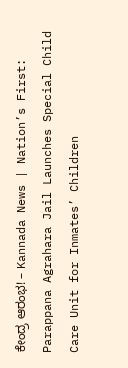ಕೇಂದ್ರ ಆರಂಭ! – Kannada News | Nation’s First: Parappana Agrahara Jail Launches Special Child Care Unit for Inmates’ Children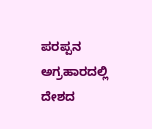ಪರಪ್ಪನ ಅಗ್ರಹಾರದಲ್ಲಿ ದೇಶದ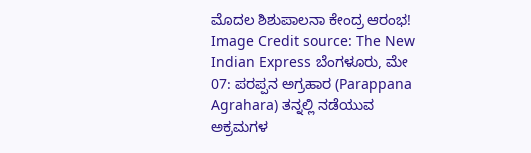ಮೊದಲ ಶಿಶುಪಾಲನಾ ಕೇಂದ್ರ ಆರಂಭ! Image Credit source: The New Indian Express ಬೆಂಗಳೂರು, ಮೇ 07: ಪರಪ್ಪನ ಅಗ್ರಹಾರ (Parappana Agrahara) ತನ್ನಲ್ಲಿ ನಡೆಯುವ ಅಕ್ರಮಗಳ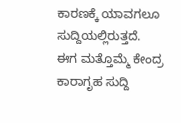ಕಾರಣಕ್ಕೆ ಯಾವಗಲೂ ಸುದ್ದಿಯಲ್ಲಿರುತ್ತದೆ. ಈಗ ಮತ್ತೊಮ್ಮೆ ಕೇಂದ್ರ ಕಾರಾಗೃಹ ಸುದ್ದಿ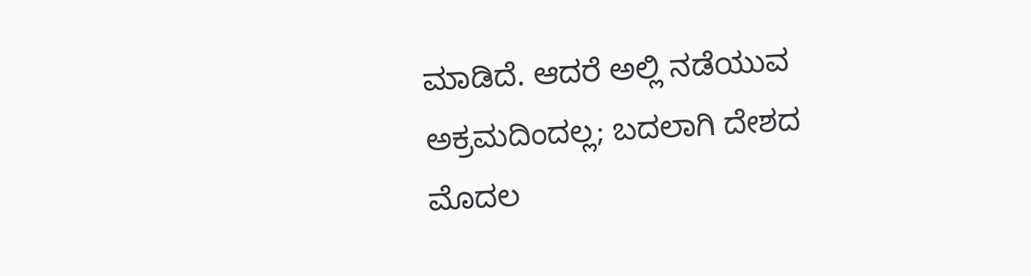ಮಾಡಿದೆ. ಆದರೆ ಅಲ್ಲಿ ನಡೆಯುವ ಅಕ್ರಮದಿಂದಲ್ಲ; ಬದಲಾಗಿ ದೇಶದ ಮೊದಲ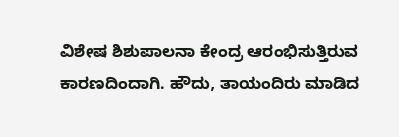ವಿಶೇಷ ಶಿಶುಪಾಲನಾ ಕೇಂದ್ರ ಆರಂಭಿಸುತ್ತಿರುವ ಕಾರಣದಿಂದಾಗಿ. ಹೌದು, ತಾಯಂದಿರು ಮಾಡಿದ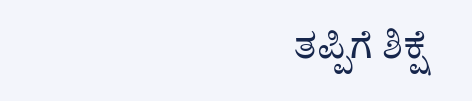ತಪ್ಪಿಗೆ ಶಿಕ್ಷೆ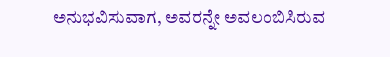ಅನುಭವಿಸುವಾಗ, ಅವರನ್ನೇ ಅವಲಂಬಿಸಿರುವ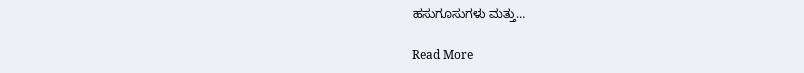ಹಸುಗೂಸುಗಳು ಮತ್ತು…

Read More